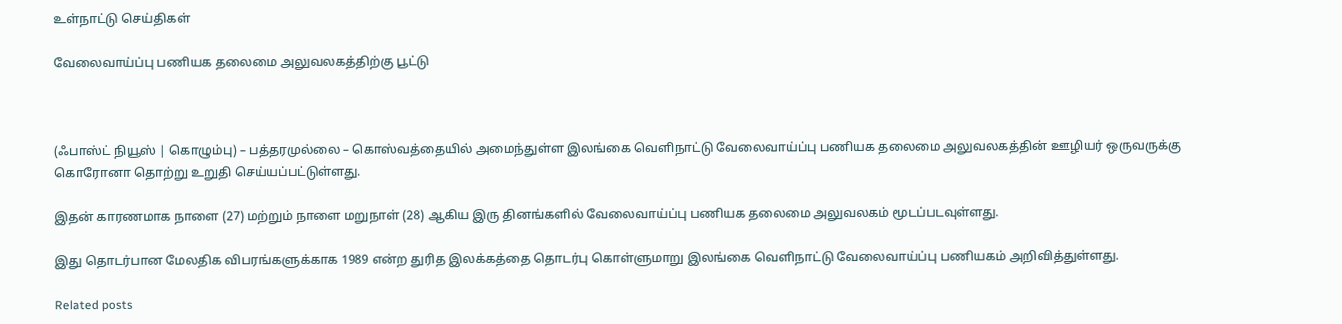உள்நாட்டு செய்திகள்

வேலைவாய்ப்பு பணியக தலைமை அலுவலகத்திற்கு பூட்டு



(ஃபாஸ்ட் நியூஸ் | கொழும்பு) – பத்தரமுல்லை – கொஸ்வத்தையில் அமைந்துள்ள இலங்கை வெளிநாட்டு வேலைவாய்ப்பு பணியக தலைமை அலுவலகத்தின் ஊழியர் ஒருவருக்கு கொரோனா தொற்று உறுதி செய்யப்பட்டுள்ளது.

இதன் காரணமாக நாளை (27) மற்றும் நாளை மறுநாள் (28) ஆகிய இரு தினங்களில் வேலைவாய்ப்பு பணியக தலைமை அலுவலகம் மூடப்படவுள்ளது.

இது தொடர்பான மேலதிக விபரங்களுக்காக 1989 என்ற துரித இலக்கத்தை தொடர்பு கொள்ளுமாறு இலங்கை வெளிநாட்டு வேலைவாய்ப்பு பணியகம் அறிவித்துள்ளது.

Related posts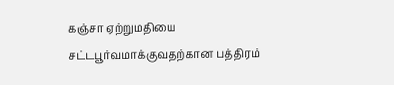கஞ்சா ஏற்றுமதியை சட்டபூர்வமாக்குவதற்கான பத்திரம்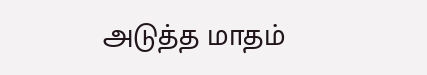அடுத்த மாதம்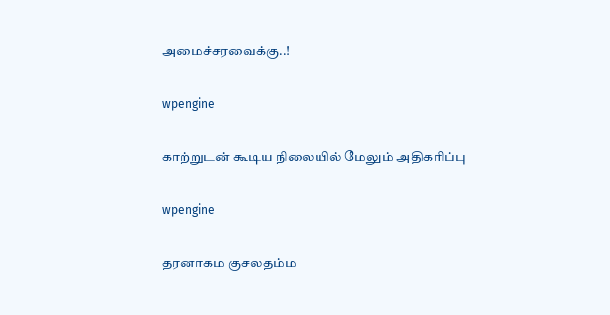அமைச்சரவைக்கு..!

wpengine

காற்றுடன் கூடிய நிலையில் மேலும் அதிகரிப்பு

wpengine

தரனாகம குசலதம்ம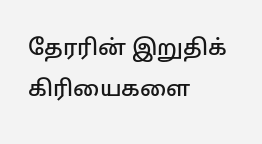தேரரின் இறுதிக் கிரியைகளை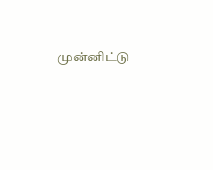முன்னிட்டு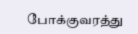போக்குவரத்து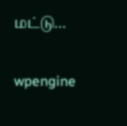மட்டு…

wpengine